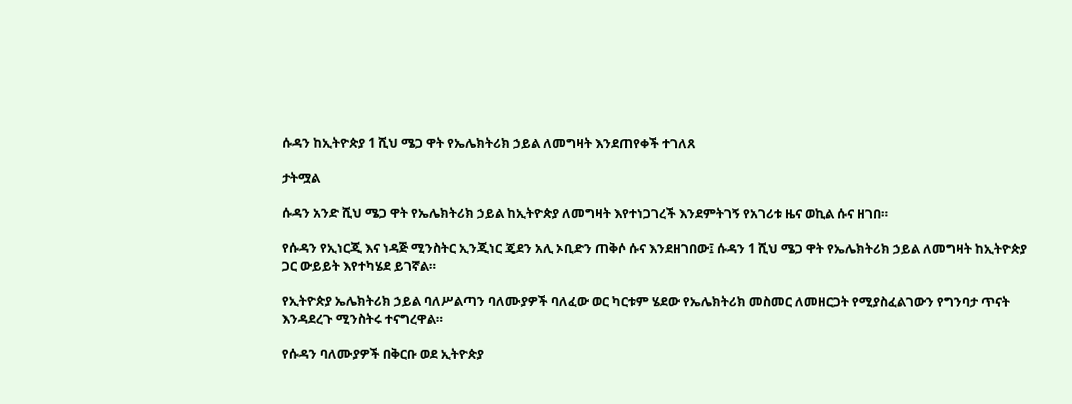ሱዳን ከኢትዮጵያ 1 ሺህ ሜጋ ዋት የኤሌክትሪክ ኃይል ለመግዛት እንደጠየቀች ተገለጸ

ታትሟል

ሱዳን አንድ ሺህ ሜጋ ዋት የኤሌክትሪክ ኃይል ከኢትዮጵያ ለመግዛት እየተነጋገረች እንደምትገኝ የአገሪቱ ዜና ወኪል ሱና ዘገበ።

የሱዳን የኢነርጂ እና ነዳጅ ሚንስትር ኢንጂነር ጄደን አሊ ኦቢድን ጠቅሶ ሱና እንደዘገበው፤ ሱዳን 1 ሺህ ሜጋ ዋት የኤሌክትሪክ ኃይል ለመግዛት ከኢትዮጵያ ጋር ውይይት እየተካሄደ ይገኛል።

የኢትዮጵያ ኤሌክትሪክ ኃይል ባለሥልጣን ባለሙያዎች ባለፈው ወር ካርቱም ሄደው የኤሌክትሪክ መስመር ለመዘርጋት የሚያስፈልገውን የግንባታ ጥናት እንዳደረጉ ሚንስትሩ ተናግረዋል።

የሱዳን ባለሙያዎች በቅርቡ ወደ ኢትዮጵያ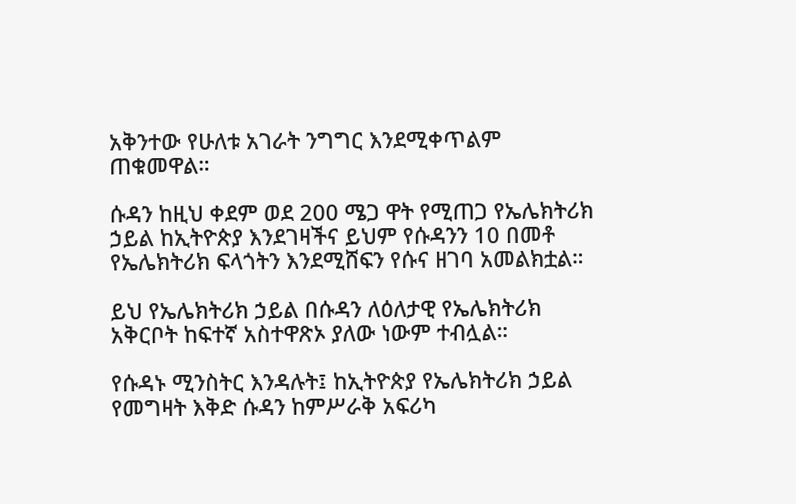አቅንተው የሁለቱ አገራት ንግግር እንደሚቀጥልም ጠቁመዋል።

ሱዳን ከዚህ ቀደም ወደ 200 ሜጋ ዋት የሚጠጋ የኤሌክትሪክ ኃይል ከኢትዮጵያ እንደገዛችና ይህም የሱዳንን 10 በመቶ የኤሌክትሪክ ፍላጎትን እንደሚሸፍን የሱና ዘገባ አመልክቷል።

ይህ የኤሌክትሪክ ኃይል በሱዳን ለዕለታዊ የኤሌክትሪክ አቅርቦት ከፍተኛ አስተዋጽኦ ያለው ነውም ተብሏል።

የሱዳኑ ሚንስትር እንዳሉት፤ ከኢትዮጵያ የኤሌክትሪክ ኃይል የመግዛት እቅድ ሱዳን ከምሥራቅ አፍሪካ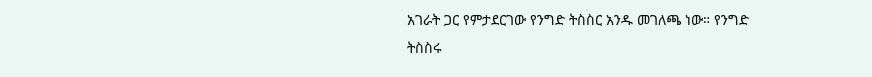አገራት ጋር የምታደርገው የንግድ ትስስር አንዱ መገለጫ ነው። የንግድ ትስስሩ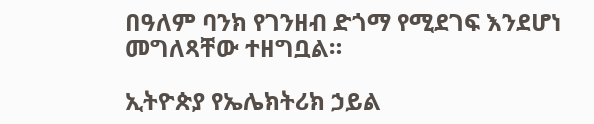በዓለም ባንክ የገንዘብ ድጎማ የሚደገፍ እንደሆነ መግለጻቸው ተዘግቧል።

ኢትዮጵያ የኤሌክትሪክ ኃይል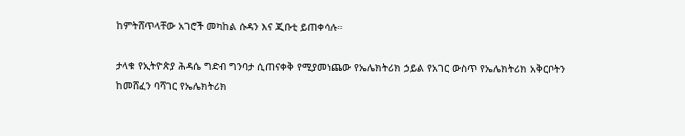ከምትሸጥላቸው አገሮች መካከል ሱዳን እና ጂቡቲ ይጠቀሳሉ።

ታላቁ የኢትዮጵያ ሕዳሴ ግድብ ግንባታ ሲጠናቀቅ የሚያመነጨው የኤሌክትሪክ ኃይል የአገር ውስጥ የኤሌክትሪክ አቅርቦትን ከመሸፈን ባሻገር የኤሌክትሪክ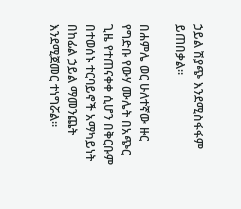ኃይል ሽያጭ እንደሚስፋፋም ይጠበቃል።

በሐምሌ ወር ሁለተኛው ዙር የግድቡ የውሃ ሙሌት በአጭር ጊዜ የተጠናቀቀ ሲሆን በቅርቡም በተወሰኑ ተርባይኖች አማካይነት በከፊል ኃይል ማመንጨት እንደሚጀመር ተነግሯል።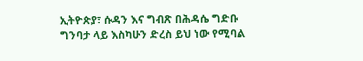ኢትዮጵያ፣ ሱዳን እና ግብጽ በሕዳሴ ግድቡ ግንባታ ላይ እስካሁን ድረስ ይህ ነው የሚባል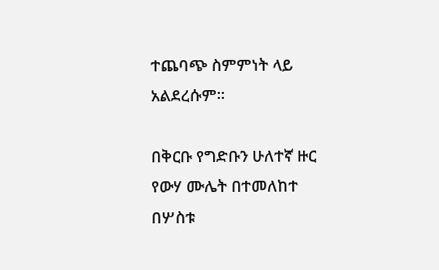ተጨባጭ ስምምነት ላይ አልደረሱም።

በቅርቡ የግድቡን ሁለተኛ ዙር የውሃ ሙሌት በተመለከተ በሦስቱ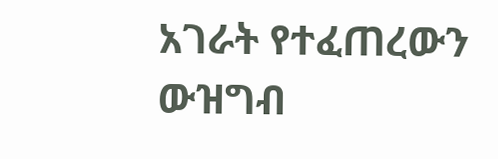አገራት የተፈጠረውን ውዝግብ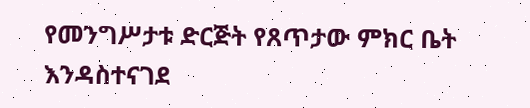የመንግሥታቱ ድርጅት የጸጥታው ምክር ቤት እንዳስተናገደ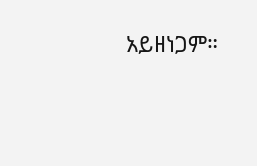አይዘነጋም።